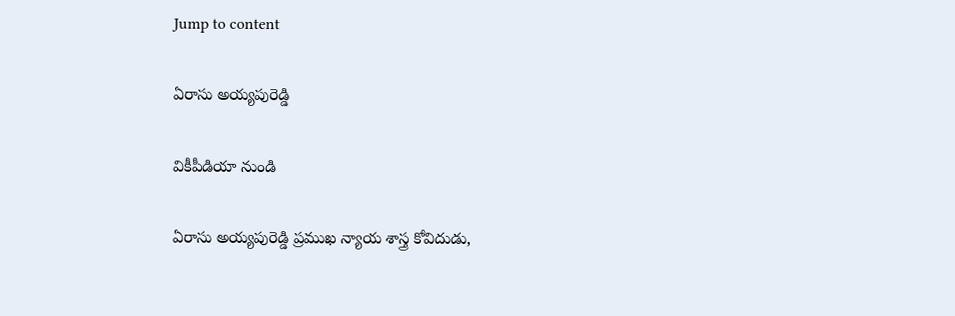Jump to content

ఏరాసు అయ్యపురెడ్డి

వికీపీడియా నుండి

ఏరాసు అయ్యపురెడ్డి ప్రముఖ న్యాయ శాస్త్ర కోవిదుడు,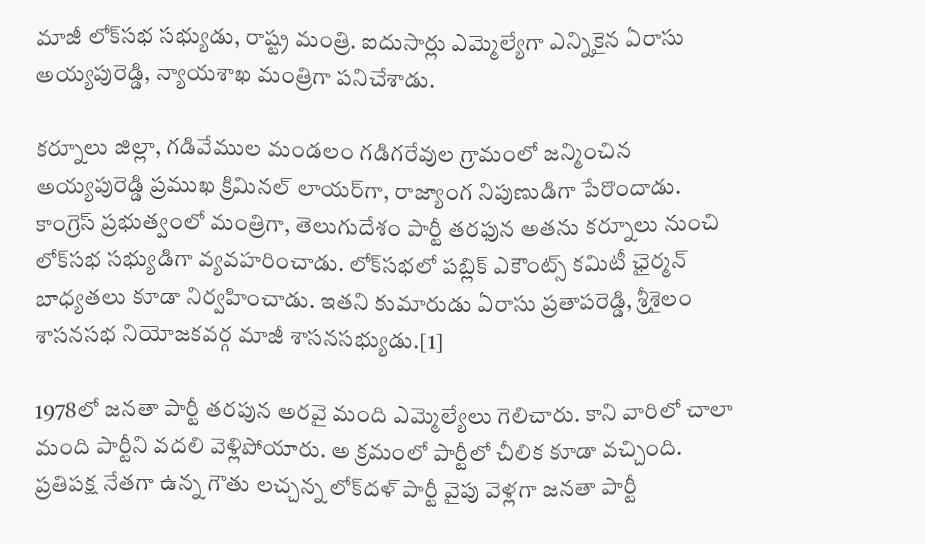మాజీ లోక్‌సభ సభ్యుడు, రాష్ట్ర మంత్రి. ఐదుసార్లు ఎమ్మెల్యేగా ఎన్నికైన ఏరాసు అయ్యపురెడ్డి, న్యాయశాఖ మంత్రిగా పనిచేశాడు.

కర్నూలు జిల్లా, గడివేముల మండలం గడిగరేవుల గ్రామంలో జన్మించిన అయ్యపురెడ్డి ప్రముఖ క్రిమినల్ లాయర్‌గా, రాజ్యాంగ నిపుణుడిగా పేరొందాడు. కాంగ్రెస్ ప్రభుత్వంలో మంత్రిగా, తెలుగుదేశం పార్టీ తరఫున అతను కర్నూలు నుంచి లోక్‌సభ సభ్యుడిగా వ్యవహరించాడు. లోక్‌సభలో పబ్లిక్ ఎకౌంట్స్ కమిటీ ఛైర్మన్ బాధ్యతలు కూడా నిర్వహించాడు. ఇతని కుమారుడు ఏరాసు ప్రతాపరెడ్డి, శ్రీశైలం శాసనసభ నియోజకవర్గ మాజీ శాసనసభ్యుడు.[1]

1978లో జనతా పార్టీ తరపున అరవై మంది ఎమ్మెల్యేలు గెలిచారు. కాని వారిలో చాలా మంది పార్టీని వదలి వెళ్లిపోయారు. అ క్రమంలో పార్టీలో చీలిక కూడా వచ్చింది. ప్రతిపక్ష నేతగా ఉన్న గౌతు లచ్చన్న లోక్‌దళ్ పార్టీ వైపు వెళ్లగా జనతా పార్టీ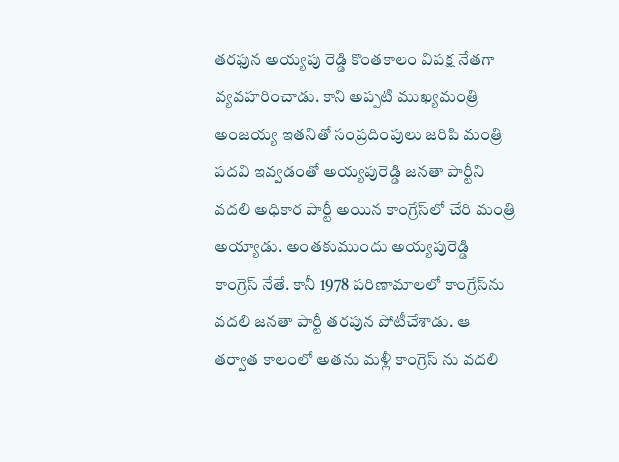తరఫున అయ్యపు రెడ్డి కొంతకాలం విపక్ష నేతగా వ్యవహరించాడు. కాని అప్పటి ముఖ్యమంత్రి అంజయ్య ఇతనితో సంప్రదింపులు జరిపి మంత్రి పదవి ఇవ్వడంతో అయ్యపురెడ్డి జనతా పార్టీని వదలి అధికార పార్టీ అయిన కాంగ్రేస్‌లో చేరి మంత్రి అయ్యాడు. అంతకుముందు అయ్యపురెడ్డి కాంగ్రెస్ నేతే. కానీ 1978 పరిణామాలలో కాంగ్రేస్‌ను వదలి జనతా పార్టీ తరపున పోటీచేశాడు. ఆ తర్వాత కాలంలో అతను మళ్లీ కాంగ్రెస్ ను వదలి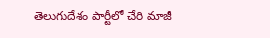తెలుగుదేశం పార్టీలో చేరి మాజీ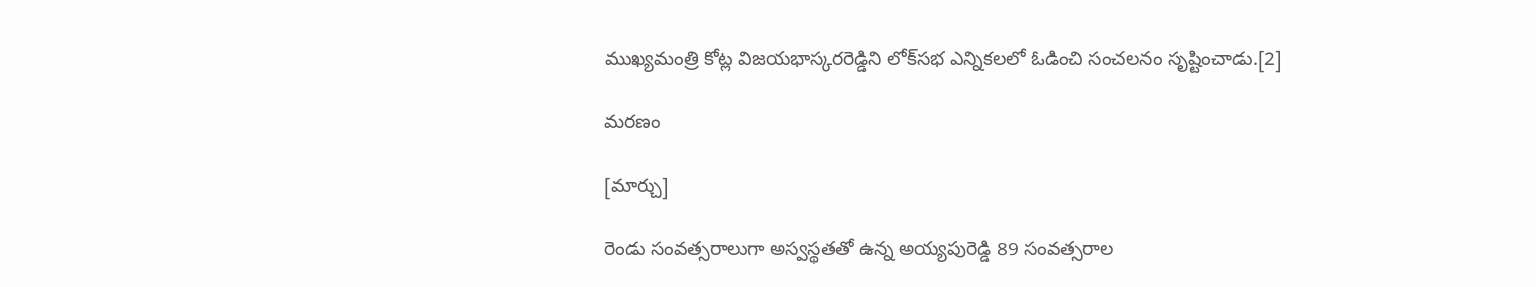ముఖ్యమంత్రి కోట్ల విజయభాస్కరరెడ్డిని లోక్‌సభ ఎన్నికలలో ఓడించి సంచలనం సృష్టించాడు.[2]

మరణం

[మార్చు]

రెండు సంవత్సరాలుగా అస్వస్థతతో ఉన్న అయ్యపురెడ్డి 89 సంవత్సరాల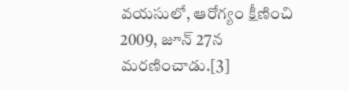వయసులో, ఆరోగ్యం క్షీణించి 2009, జూన్ 27న మరణించాడు.[3]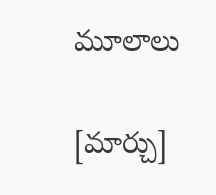మూలాలు

[మార్చు]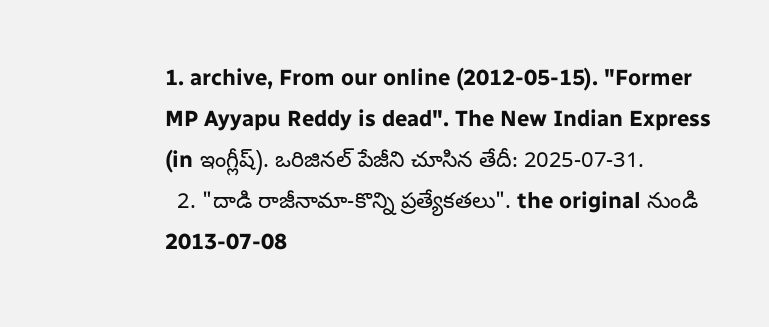1. archive, From our online (2012-05-15). "Former MP Ayyapu Reddy is dead". The New Indian Express (in ఇంగ్లీష్). ఒరిజినల్ పేజీని చూసిన తేదీ: 2025-07-31.
  2. "దాడి రాజీనామా-కొన్ని ప్రత్యేకతలు". the original నుండి 2013-07-08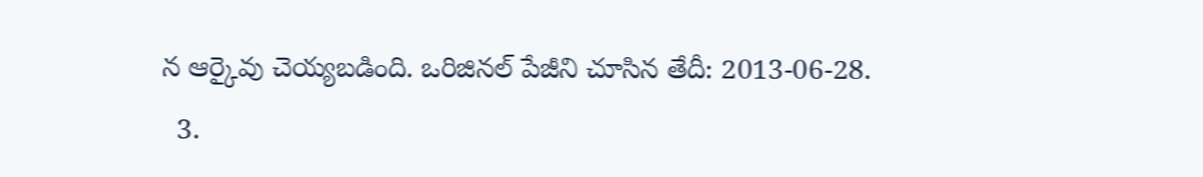న ఆర్కైవు చెయ్యబడింది. ఒరిజినల్ పేజీని చూసిన తేదీ: 2013-06-28.
  3.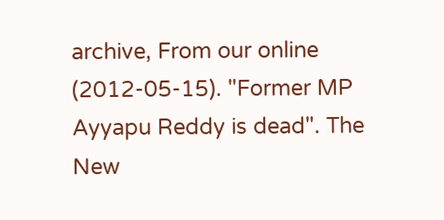archive, From our online (2012-05-15). "Former MP Ayyapu Reddy is dead". The New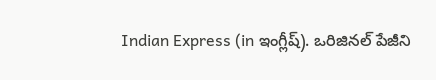Indian Express (in ఇంగ్లీష్). ఒరిజినల్ పేజీని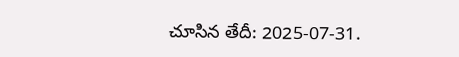చూసిన తేదీ: 2025-07-31.